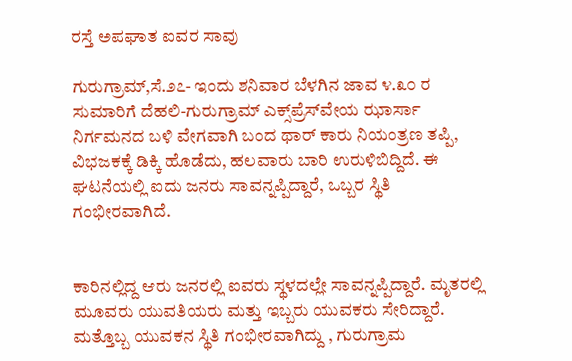ರಸ್ತೆ ಅಪಘಾತ ಐವರ ಸಾವು

ಗುರುಗ್ರಾಮ್,ಸೆ.೨೭- ಇಂದು ಶನಿವಾರ ಬೆಳಗಿನ ಜಾವ ೪.೩೦ ರ ಸುಮಾರಿಗೆ ದೆಹಲಿ-ಗುರುಗ್ರಾಮ್ ಎಕ್ಸ್‌ಪ್ರೆಸ್‌ವೇಯ ಝಾರ್ಸಾ ನಿರ್ಗಮನದ ಬಳಿ ವೇಗವಾಗಿ ಬಂದ ಥಾರ್ ಕಾರು ನಿಯಂತ್ರಣ ತಪ್ಪಿ, ವಿಭಜಕಕ್ಕೆ ಡಿಕ್ಕಿ ಹೊಡೆದು, ಹಲವಾರು ಬಾರಿ ಉರುಳಿಬಿದ್ದಿದೆ. ಈ ಘಟನೆಯಲ್ಲಿ ಐದು ಜನರು ಸಾವನ್ನಪ್ಪಿದ್ದಾರೆ, ಒಬ್ಬರ ಸ್ಥಿತಿ ಗಂಭೀರವಾಗಿದೆ.


ಕಾರಿನಲ್ಲಿದ್ದ ಆರು ಜನರಲ್ಲಿ ಐವರು ಸ್ಥಳದಲ್ಲೇ ಸಾವನ್ನಪ್ಪಿದ್ದಾರೆ. ಮೃತರಲ್ಲಿ ಮೂವರು ಯುವತಿಯರು ಮತ್ತು ಇಬ್ಬರು ಯುವಕರು ಸೇರಿದ್ದಾರೆ. ಮತ್ತೊಬ್ಬ ಯುವಕನ ಸ್ಥಿತಿ ಗಂಭೀರವಾಗಿದ್ದು , ಗುರುಗ್ರಾಮ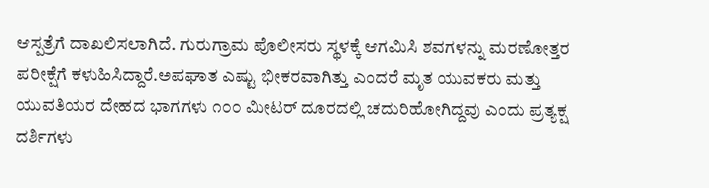ಆಸ್ಪತ್ರೆಗೆ ದಾಖಲಿಸಲಾಗಿದೆ. ಗುರುಗ್ರಾಮ ಪೊಲೀಸರು ಸ್ಥಳಕ್ಕೆ ಆಗಮಿಸಿ ಶವಗಳನ್ನು ಮರಣೋತ್ತರ ಪರೀಕ್ಷೆಗೆ ಕಳುಹಿಸಿದ್ದಾರೆ.ಅಪಘಾತ ಎಷ್ಟು ಭೀಕರವಾಗಿತ್ತು ಎಂದರೆ ಮೃತ ಯುವಕರು ಮತ್ತು ಯುವತಿಯರ ದೇಹದ ಭಾಗಗಳು ೧೦೦ ಮೀಟರ್ ದೂರದಲ್ಲಿ ಚದುರಿಹೋಗಿದ್ದವು ಎಂದು ಪ್ರತ್ಯಕ್ಷ ದರ್ಶಿಗಳು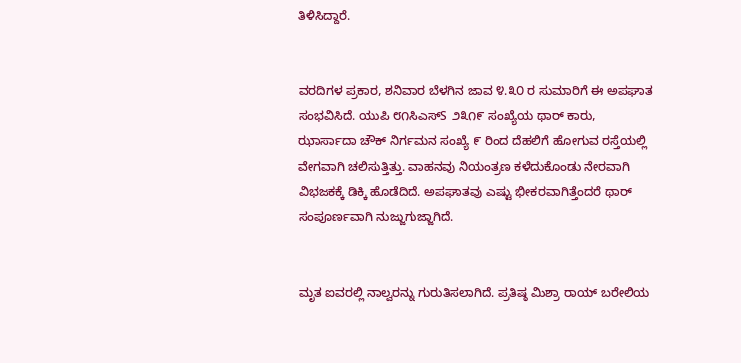ತಿಳಿಸಿದ್ದಾರೆ.


ವರದಿಗಳ ಪ್ರಕಾರ, ಶನಿವಾರ ಬೆಳಗಿನ ಜಾವ ೪.೩೦ ರ ಸುಮಾರಿಗೆ ಈ ಅಪಘಾತ ಸಂಭವಿಸಿದೆ. ಯುಪಿ ೮೧ಸಿಎಸ್S ೨೩೧೯ ಸಂಖ್ಯೆಯ ಥಾರ್ ಕಾರು, ಝಾರ್ಸಾದಾ ಚೌಕ್ ನಿರ್ಗಮನ ಸಂಖ್ಯೆ ೯ ರಿಂದ ದೆಹಲಿಗೆ ಹೋಗುವ ರಸ್ತೆಯಲ್ಲಿ ವೇಗವಾಗಿ ಚಲಿಸುತ್ತಿತ್ತು. ವಾಹನವು ನಿಯಂತ್ರಣ ಕಳೆದುಕೊಂಡು ನೇರವಾಗಿ ವಿಭಜಕಕ್ಕೆ ಡಿಕ್ಕಿ ಹೊಡೆದಿದೆ. ಅಪಘಾತವು ಎಷ್ಟು ಭೀಕರವಾಗಿತ್ತೆಂದರೆ ಥಾರ್ ಸಂಪೂರ್ಣವಾಗಿ ನುಜ್ಜುಗುಜ್ಜಾಗಿದೆ.


ಮೃತ ಐವರಲ್ಲಿ ನಾಲ್ವರನ್ನು ಗುರುತಿಸಲಾಗಿದೆ. ಪ್ರತಿಷ್ಠ ಮಿಶ್ರಾ ರಾಯ್ ಬರೇಲಿಯ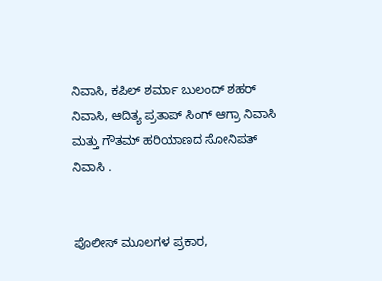ನಿವಾಸಿ, ಕಪಿಲ್ ಶರ್ಮಾ ಬುಲಂದ್ ಶಹರ್ ನಿವಾಸಿ, ಆದಿತ್ಯ ಪ್ರತಾಪ್ ಸಿಂಗ್ ಆಗ್ರಾ ನಿವಾಸಿ ಮತ್ತು ಗೌತಮ್ ಹರಿಯಾಣದ ಸೋನಿಪತ್ ನಿವಾಸಿ .


ಪೊಲೀಸ್ ಮೂಲಗಳ ಪ್ರಕಾರ,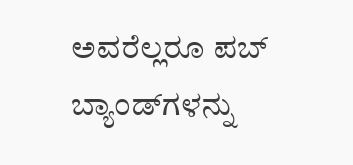ಅವರೆಲ್ಲರೂ ಪಬ್ ಬ್ಯಾಂಡ್‌ಗಳನ್ನು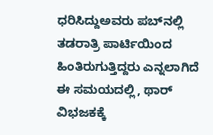ಧರಿಸಿದ್ದುಅವರು ಪಬ್‌ನಲ್ಲಿ ತಡರಾತ್ರಿ ಪಾರ್ಟಿಯಿಂದ ಹಿಂತಿರುಗುತ್ತಿದ್ದರು ಎನ್ನಲಾಗಿದೆ ಈ ಸಮಯದಲ್ಲಿ, ಥಾರ್ ವಿಭಜಕಕ್ಕೆ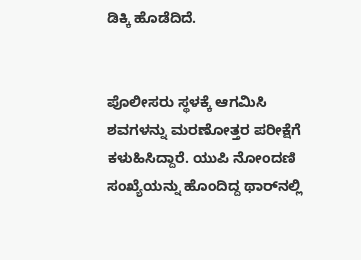ಡಿಕ್ಕಿ ಹೊಡೆದಿದೆ.


ಪೊಲೀಸರು ಸ್ಥಳಕ್ಕೆ ಆಗಮಿಸಿ ಶವಗಳನ್ನು ಮರಣೋತ್ತರ ಪರೀಕ್ಷೆಗೆ ಕಳುಹಿಸಿದ್ದಾರೆ. ಯುಪಿ ನೋಂದಣಿ ಸಂಖ್ಯೆಯನ್ನು ಹೊಂದಿದ್ದ ಥಾರ್‌ನಲ್ಲಿ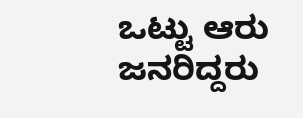ಒಟ್ಟು ಆರು ಜನರಿದ್ದರು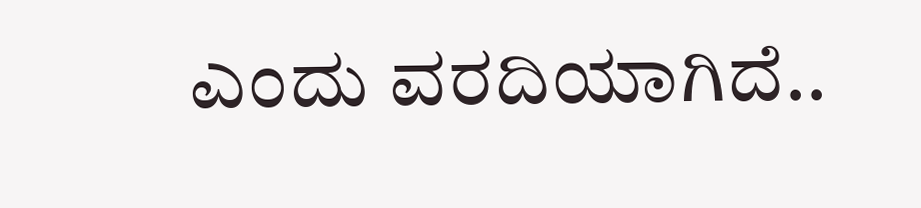ಎಂದು ವರದಿಯಾಗಿದೆ..